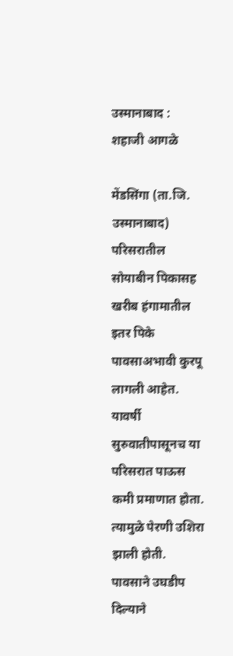उस्मानाबाद : शहाजी आगळे

मेंडसिंगा (ता.जि. उस्मानाबाद) परिसरातील सोयाबीन पिकासह खरीब हंगामातील इतर पिके पावसाअभावी कुरपू लागली आहेत. यावर्षी सुरुवातीपासूनच या परिसरात पाऊस कमी प्रमाणात होता. त्यामुळे पेरणी उशिरा झाली होती. पावसाने उघडीप दिल्याने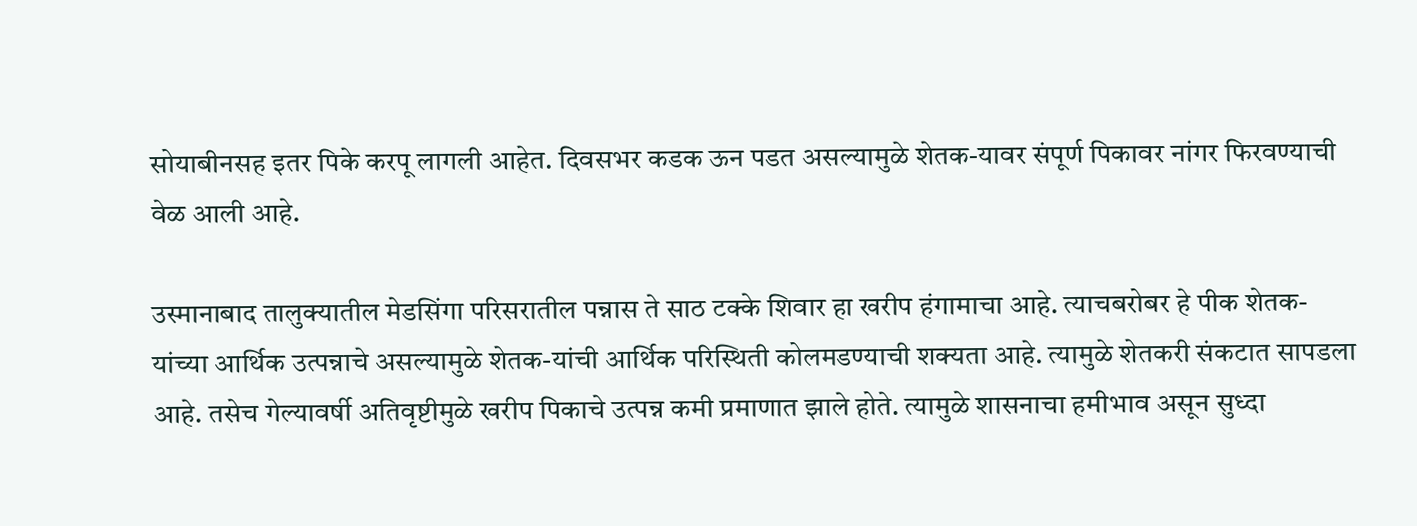सोयाबीनसह इतर पिके करपू लागली आहेत. दिवसभर कडक ऊन पडत असल्यामुळे शेतक-यावर संपूर्ण पिकावर नांगर फिरवण्याची वेळ आली आहे.

उस्मानाबाद तालुक्यातील मेडसिंगा परिसरातील पन्नास ते साठ टक्के शिवार हा खरीप हंगामाचा आहे. त्याचबरोबर हे पीक शेतक-यांच्या आर्थिक उत्पन्नाचे असल्यामुळे शेतक-यांची आर्थिक परिस्थिती कोलमडण्याची शक्यता आहे. त्यामुळे शेतकरी संकटात सापडला आहे. तसेच गेल्यावर्षी अतिवृष्टीमुळे खरीप पिकाचे उत्पन्न कमी प्रमाणात झाले होते. त्यामुळे शासनाचा हमीभाव असून सुध्दा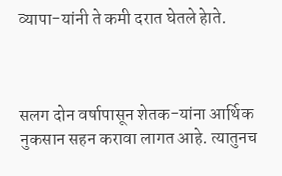व्यापा-यांनी ते कमी दरात घेतले हेाते.



सलग दोन वर्षापासून शेतक-यांना आर्थिक नुकसान सहन करावा लागत आहे. त्यातुनच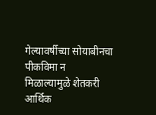गेल्यावर्षीच्या सोयाबीनचा पीकविमा न मिळाल्यामुळे शेतकरी आर्थिक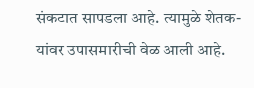संकटात सापडला आहे. त्यामुळे शेतक-यांवर उपासमारीची वेळ आली आहे.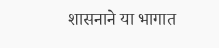शासनाने या भागात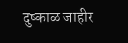दुष्काळ जाहीर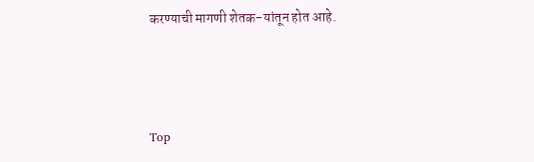करण्याची मागणी शेतक-यांतून होत आहे.



Top